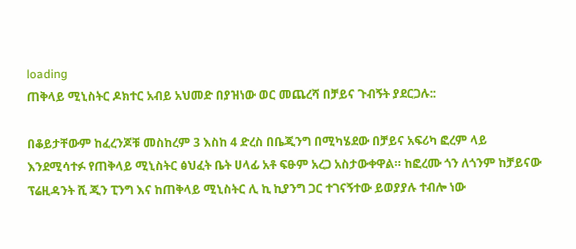loading
ጠቅላይ ሚኒስትር ዶክተር አብይ አህመድ በያዝነው ወር መጨረሻ በቻይና ጉብኝት ያደርጋሉ::

በቆይታቸውም ከፈረንጆቹ መስከረም 3 እስከ 4 ድረስ በቤጂንግ በሚካሄደው በቻይና አፍሪካ ፎረም ላይ እንደሚሳተፉ የጠቅላይ ሚኒስትር ፅህፈት ቤት ሀላፊ አቶ ፍፁም አረጋ አስታውቀዋል። ከፎረሙ ጎን ለጎንም ከቻይናው ፕሬዚዳንት ሺ ጂን ፒንግ እና ከጠቅላይ ሚኒስትር ሊ ኪ ኪያንግ ጋር ተገናኝተው ይወያያሉ ተብሎ ነው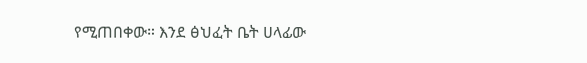የሚጠበቀው። እንደ ፅህፈት ቤት ሀላፊው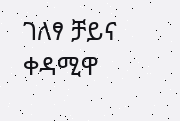ገለፃ ቻይና ቀዳሚዋ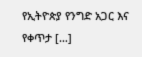የኢትዮጵያ የንግድ አጋር እና የቀጥታ […]